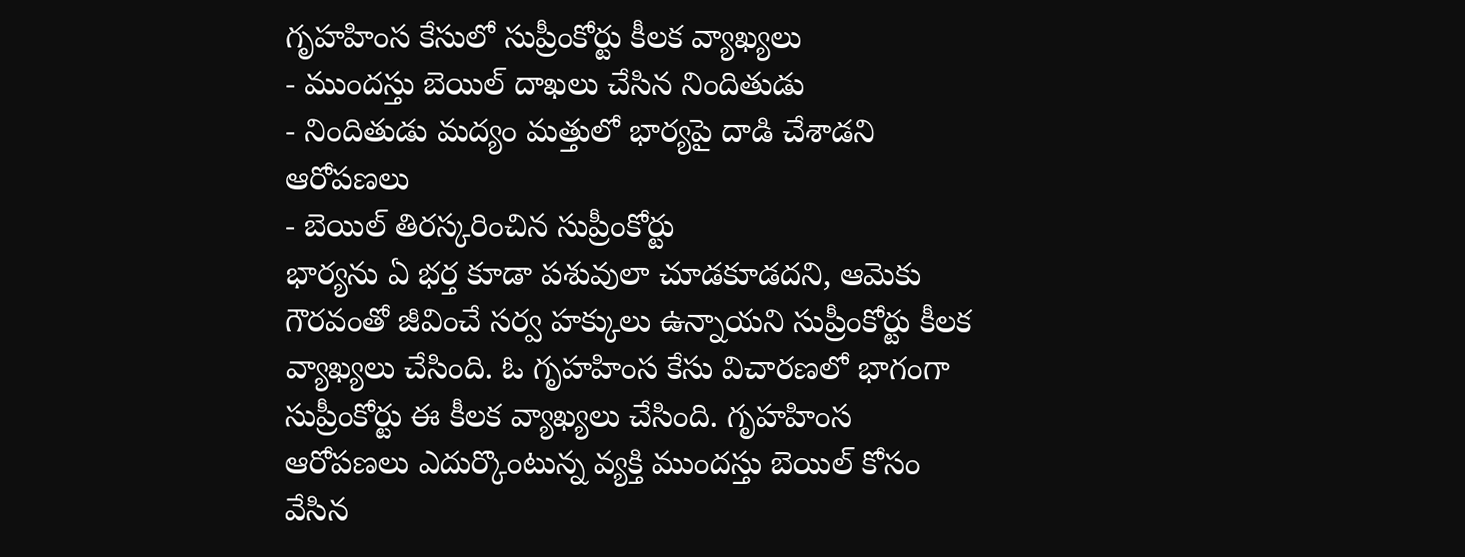గృహహింస కేసులో సుప్రీంకోర్టు కీలక వ్యాఖ్యలు
- ముందస్తు బెయిల్ దాఖలు చేసిన నిందితుడు
- నిందితుడు మద్యం మత్తులో భార్యపై దాడి చేశాడని ఆరోపణలు
- బెయిల్ తిరస్కరించిన సుప్రీంకోర్టు
భార్యను ఏ భర్త కూడా పశువులా చూడకూడదని, ఆమెకు గౌరవంతో జీవించే సర్వ హక్కులు ఉన్నాయని సుప్రీంకోర్టు కీలక వ్యాఖ్యలు చేసింది. ఓ గృహహింస కేసు విచారణలో భాగంగా సుప్రీంకోర్టు ఈ కీలక వ్యాఖ్యలు చేసింది. గృహహింస ఆరోపణలు ఎదుర్కొంటున్న వ్యక్తి ముందస్తు బెయిల్ కోసం వేసిన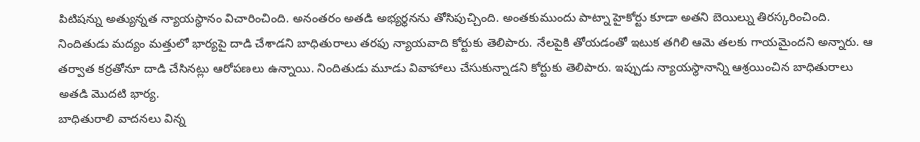పిటిషన్ను అత్యున్నత న్యాయస్థానం విచారించింది. అనంతరం అతడి అభ్యర్థనను తోసిపుచ్చింది. అంతకుముందు పాట్నా హైకోర్టు కూడా అతని బెయిల్ను తిరస్కరించింది.
నిందితుడు మద్యం మత్తులో భార్యపై దాడి చేశాడని బాధితురాలు తరఫు న్యాయవాది కోర్టుకు తెలిపారు. నేలపైకి తోయడంతో ఇటుక తగిలి ఆమె తలకు గాయమైందని అన్నారు. ఆ తర్వాత కర్రతోనూ దాడి చేసినట్లు ఆరోపణలు ఉన్నాయి. నిందితుడు మూడు వివాహాలు చేసుకున్నాడని కోర్టుకు తెలిపారు. ఇప్పుడు న్యాయస్థానాన్ని ఆశ్రయించిన బాధితురాలు అతడి మొదటి భార్య.
బాధితురాలి వాదనలు విన్న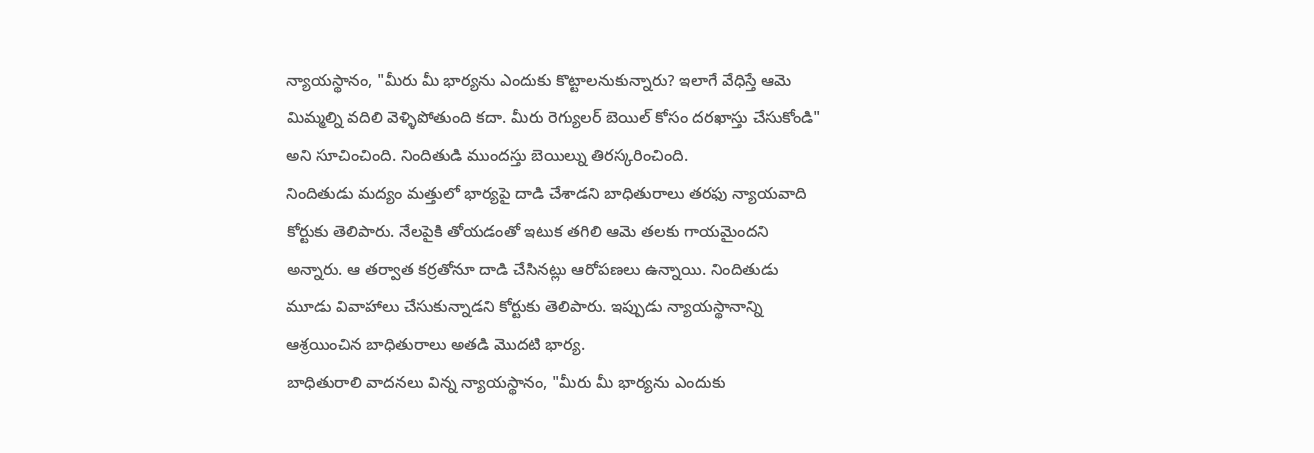న్యాయస్థానం, "మీరు మీ భార్యను ఎందుకు కొట్టాలనుకున్నారు? ఇలాగే వేధిస్తే ఆమె మిమ్మల్ని వదిలి వెళ్ళిపోతుంది కదా. మీరు రెగ్యులర్ బెయిల్ కోసం దరఖాస్తు చేసుకోండి" అని సూచించింది. నిందితుడి ముందస్తు బెయిల్ను తిరస్కరించింది.
నిందితుడు మద్యం మత్తులో భార్యపై దాడి చేశాడని బాధితురాలు తరఫు న్యాయవాది కోర్టుకు తెలిపారు. నేలపైకి తోయడంతో ఇటుక తగిలి ఆమె తలకు గాయమైందని అన్నారు. ఆ తర్వాత కర్రతోనూ దాడి చేసినట్లు ఆరోపణలు ఉన్నాయి. నిందితుడు మూడు వివాహాలు చేసుకున్నాడని కోర్టుకు తెలిపారు. ఇప్పుడు న్యాయస్థానాన్ని ఆశ్రయించిన బాధితురాలు అతడి మొదటి భార్య.
బాధితురాలి వాదనలు విన్న న్యాయస్థానం, "మీరు మీ భార్యను ఎందుకు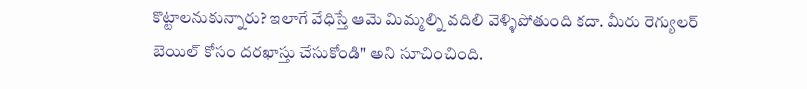కొట్టాలనుకున్నారు? ఇలాగే వేధిస్తే ఆమె మిమ్మల్ని వదిలి వెళ్ళిపోతుంది కదా. మీరు రెగ్యులర్ బెయిల్ కోసం దరఖాస్తు చేసుకోండి" అని సూచించింది.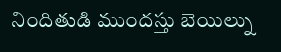నిందితుడి ముందస్తు బెయిల్ను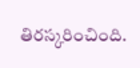తిరస్కరించింది.